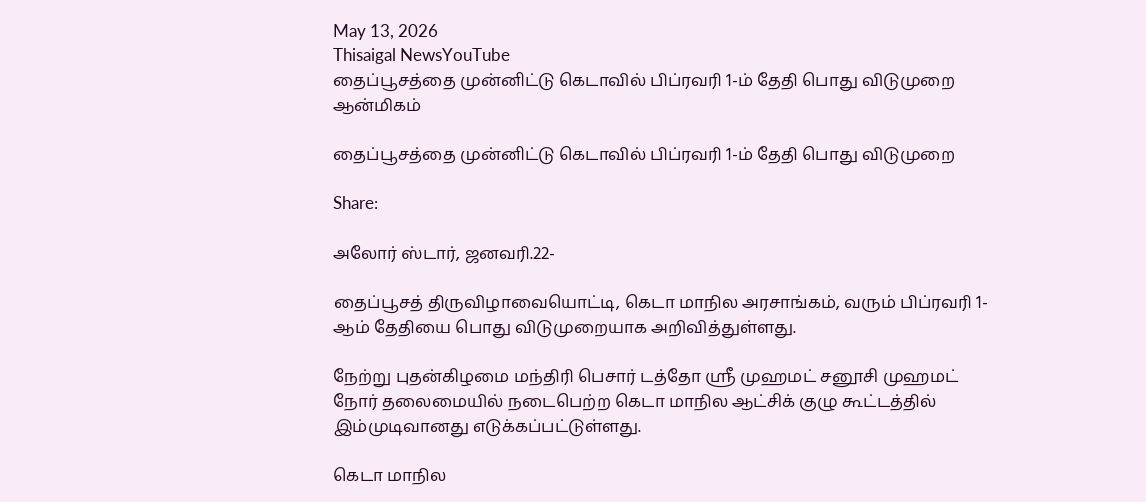May 13, 2026
Thisaigal NewsYouTube
தைப்பூசத்தை முன்னிட்டு கெடாவில் பிப்ரவரி 1-ம் தேதி பொது விடுமுறை
ஆன்மிகம்

தைப்பூசத்தை முன்னிட்டு கெடாவில் பிப்ரவரி 1-ம் தேதி பொது விடுமுறை

Share:

அலோர் ஸ்டார், ஜனவரி.22-

தைப்பூசத் திருவிழாவையொட்டி, கெடா மாநில அரசாங்கம், வரும் பிப்ரவரி 1-ஆம் தேதியை பொது விடுமுறையாக அறிவித்துள்ளது.

நேற்று புதன்கிழமை மந்திரி பெசார் டத்தோ ஶ்ரீ முஹமட் சனூசி முஹமட் நோர் தலைமையில் நடைபெற்ற கெடா மாநில ஆட்சிக் குழு கூட்டத்தில் இம்முடிவானது எடுக்கப்பட்டுள்ளது.

கெடா மாநில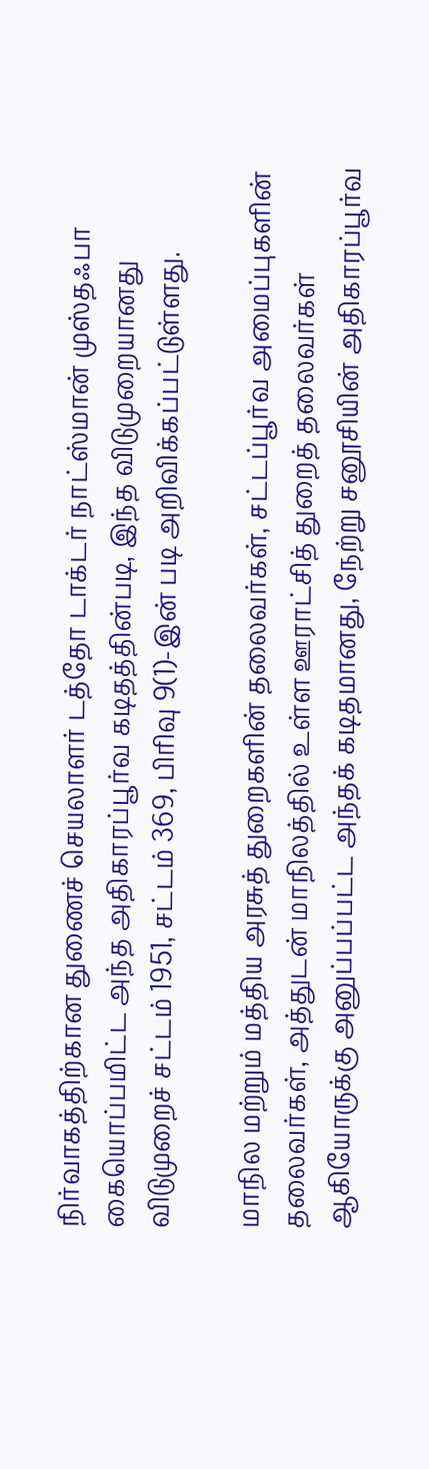நிர்வாகத்திற்கான துணைச் செயலாளர் டத்தோ டாக்டர் நாட்ஸ்மான் முஸ்தஃபா கையொப்பமிட்ட அந்த அதிகாரப்பூர்வ கடிதத்தின்படி, இந்த விடுமுறையானது விடுமுறைச் சட்டம் 1951, சட்டம் 369, பிரிவு 9(1)-இன் படி அறிவிக்கப்பட்டுள்ளது.

மாநில மற்றும் மத்திய அரசுத் துறைகளின் தலைவர்கள், சட்டப்பூர்வ அமைப்புகளின் தலைவர்கள், அத்துடன் மாநிலத்தில் உள்ள ஊராட்சித் துறைத் தலைவர்கள் ஆகியோருக்கு அனுப்பப்பட்ட அந்தக் கடிதமானது, நேற்று சனூசியின் அதிகாரப்பூர்வ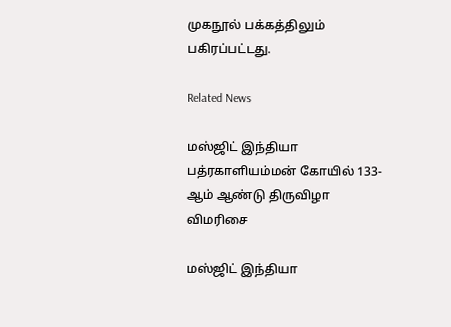முகநூல் பக்கத்திலும் பகிரப்பட்டது.

Related News

மஸ்ஜிட் இந்தியா பத்ரகாளியம்மன் கோயில் 133-ஆம் ஆண்டு திருவிழா விமரிசை

மஸ்ஜிட் இந்தியா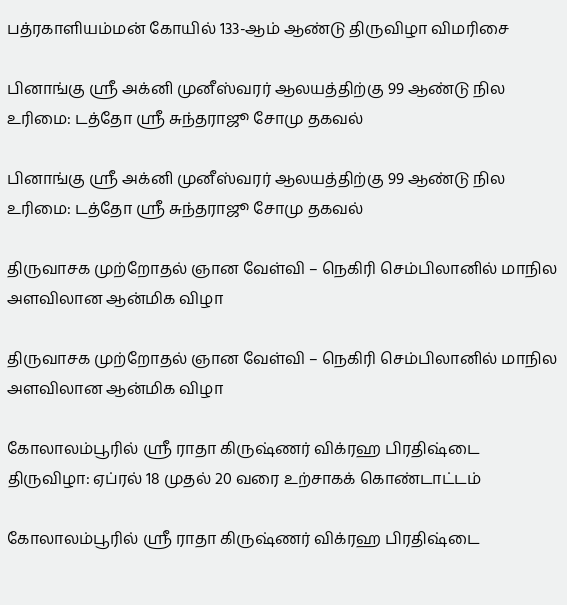பத்ரகாளியம்மன் கோயில் 133-ஆம் ஆண்டு திருவிழா விமரிசை

பினாங்கு ஸ்ரீ அக்னி முனீஸ்வரர் ஆலயத்திற்கு 99 ஆண்டு நில உரிமை: டத்தோ ஸ்ரீ சுந்தராஜூ சோமு தகவல்

பினாங்கு ஸ்ரீ அக்னி முனீஸ்வரர் ஆலயத்திற்கு 99 ஆண்டு நில உரிமை: டத்தோ ஸ்ரீ சுந்தராஜூ சோமு தகவல்

திருவாசக முற்றோதல் ஞான வேள்வி – நெகிரி செம்பிலானில் மாநில அளவிலான ஆன்மிக விழா

திருவாசக முற்றோதல் ஞான வேள்வி – நெகிரி செம்பிலானில் மாநில அளவிலான ஆன்மிக விழா

கோலாலம்பூரில் ஸ்ரீ ராதா கிருஷ்ணர் விக்ரஹ பிரதிஷ்டை திருவிழா: ஏப்ரல் 18 முதல் 20 வரை உற்சாகக் கொண்டாட்டம்

கோலாலம்பூரில் ஸ்ரீ ராதா கிருஷ்ணர் விக்ரஹ பிரதிஷ்டை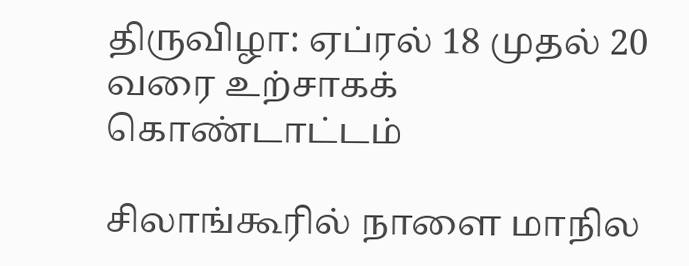திருவிழா: ஏப்ரல் 18 முதல் 20 வரை உற்சாகக் கொண்டாட்டம்

சிலாங்கூரில் நாளை மாநில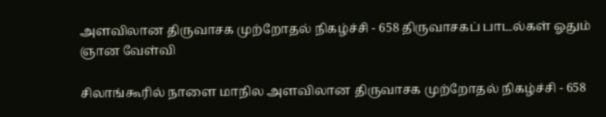அளவிலான திருவாசக முற்றோதல் நிகழ்ச்சி - 658 திருவாசகப் பாடல்கள் ஓதும் ஞான வேள்வி

சிலாங்கூரில் நாளை மாநில அளவிலான திருவாசக முற்றோதல் நிகழ்ச்சி - 658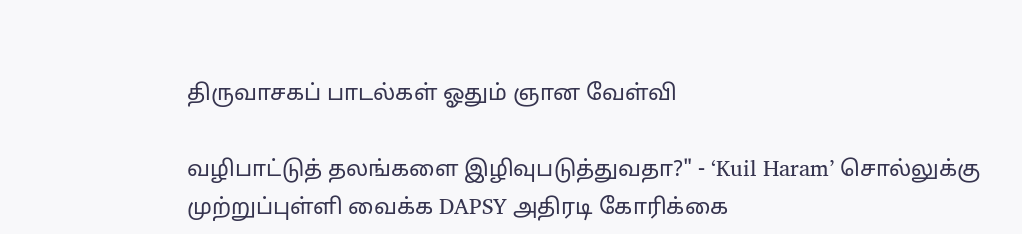திருவாசகப் பாடல்கள் ஓதும் ஞான வேள்வி

வழிபாட்டுத் தலங்களை இழிவுபடுத்துவதா?" - ‘Kuil Haram’ சொல்லுக்கு முற்றுப்புள்ளி வைக்க DAPSY அதிரடி கோரிக்கை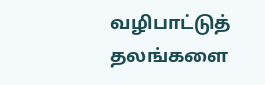வழிபாட்டுத் தலங்களை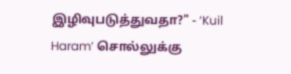இழிவுபடுத்துவதா?" - ‘Kuil Haram’ சொல்லுக்கு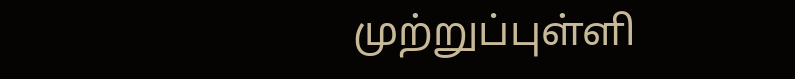முற்றுப்புள்ளி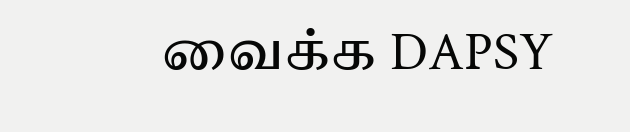வைக்க DAPSY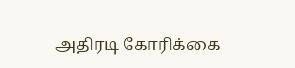அதிரடி கோரிக்கை